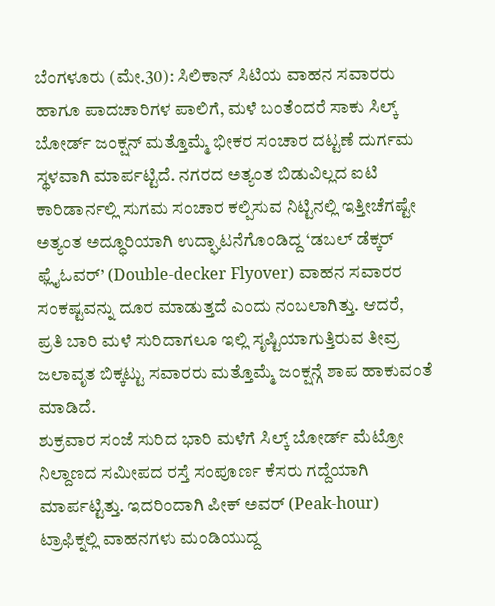ಬೆಂಗಳೂರು (ಮೇ.30): ಸಿಲಿಕಾನ್ ಸಿಟಿಯ ವಾಹನ ಸವಾರರು ಹಾಗೂ ಪಾದಚಾರಿಗಳ ಪಾಲಿಗೆ, ಮಳೆ ಬಂತೆಂದರೆ ಸಾಕು ಸಿಲ್ಕ್ ಬೋರ್ಡ್ ಜಂಕ್ಷನ್ ಮತ್ತೊಮ್ಮೆ ಭೀಕರ ಸಂಚಾರ ದಟ್ಟಣೆ ದುರ್ಗಮ ಸ್ಥಳವಾಗಿ ಮಾರ್ಪಟ್ಟಿದೆ. ನಗರದ ಅತ್ಯಂತ ಬಿಡುವಿಲ್ಲದ ಐಟಿ ಕಾರಿಡಾರ್ನಲ್ಲಿ ಸುಗಮ ಸಂಚಾರ ಕಲ್ಪಿಸುವ ನಿಟ್ಟಿನಲ್ಲಿ ಇತ್ತೀಚೆಗಷ್ಟೇ ಅತ್ಯಂತ ಅದ್ಧೂರಿಯಾಗಿ ಉದ್ಘಾಟನೆಗೊಂಡಿದ್ದ ‘ಡಬಲ್ ಡೆಕ್ಕರ್ ಫ್ಲೈಓವರ್’ (Double-decker Flyover) ವಾಹನ ಸವಾರರ ಸಂಕಷ್ಟವನ್ನು ದೂರ ಮಾಡುತ್ತದೆ ಎಂದು ನಂಬಲಾಗಿತ್ತು. ಆದರೆ, ಪ್ರತಿ ಬಾರಿ ಮಳೆ ಸುರಿದಾಗಲೂ ಇಲ್ಲಿ ಸೃಷ್ಟಿಯಾಗುತ್ತಿರುವ ತೀವ್ರ ಜಲಾವೃತ ಬಿಕ್ಕಟ್ಟು ಸವಾರರು ಮತ್ತೊಮ್ಮೆ ಜಂಕ್ಷನ್ಗೆ ಶಾಪ ಹಾಕುವಂತೆ ಮಾಡಿದೆ.
ಶುಕ್ರವಾರ ಸಂಜೆ ಸುರಿದ ಭಾರಿ ಮಳೆಗೆ ಸಿಲ್ಕ್ ಬೋರ್ಡ್ ಮೆಟ್ರೋ ನಿಲ್ದಾಣದ ಸಮೀಪದ ರಸ್ತೆ ಸಂಪೂರ್ಣ ಕೆಸರು ಗದ್ದೆಯಾಗಿ ಮಾರ್ಪಟ್ಟಿತ್ತು. ಇದರಿಂದಾಗಿ ಪೀಕ್ ಅವರ್ (Peak-hour) ಟ್ರಾಫಿಕ್ನಲ್ಲಿ ವಾಹನಗಳು ಮಂಡಿಯುದ್ದ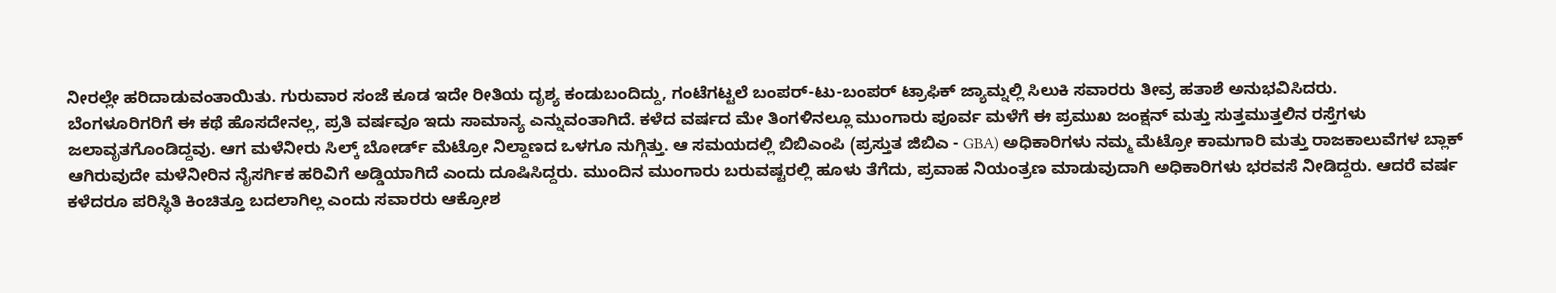ನೀರಲ್ಲೇ ಹರಿದಾಡುವಂತಾಯಿತು. ಗುರುವಾರ ಸಂಜೆ ಕೂಡ ಇದೇ ರೀತಿಯ ದೃಶ್ಯ ಕಂಡುಬಂದಿದ್ದು, ಗಂಟೆಗಟ್ಟಲೆ ಬಂಪರ್-ಟು-ಬಂಪರ್ ಟ್ರಾಫಿಕ್ ಜ್ಯಾಮ್ನಲ್ಲಿ ಸಿಲುಕಿ ಸವಾರರು ತೀವ್ರ ಹತಾಶೆ ಅನುಭವಿಸಿದರು.
ಬೆಂಗಳೂರಿಗರಿಗೆ ಈ ಕಥೆ ಹೊಸದೇನಲ್ಲ, ಪ್ರತಿ ವರ್ಷವೂ ಇದು ಸಾಮಾನ್ಯ ಎನ್ನುವಂತಾಗಿದೆ. ಕಳೆದ ವರ್ಷದ ಮೇ ತಿಂಗಳಿನಲ್ಲೂ ಮುಂಗಾರು ಪೂರ್ವ ಮಳೆಗೆ ಈ ಪ್ರಮುಖ ಜಂಕ್ಷನ್ ಮತ್ತು ಸುತ್ತಮುತ್ತಲಿನ ರಸ್ತೆಗಳು ಜಲಾವೃತಗೊಂಡಿದ್ದವು. ಆಗ ಮಳೆನೀರು ಸಿಲ್ಕ್ ಬೋರ್ಡ್ ಮೆಟ್ರೋ ನಿಲ್ದಾಣದ ಒಳಗೂ ನುಗ್ಗಿತ್ತು. ಆ ಸಮಯದಲ್ಲಿ ಬಿಬಿಎಂಪಿ (ಪ್ರಸ್ತುತ ಜಿಬಿಎ - GBA) ಅಧಿಕಾರಿಗಳು ನಮ್ಮ ಮೆಟ್ರೋ ಕಾಮಗಾರಿ ಮತ್ತು ರಾಜಕಾಲುವೆಗಳ ಬ್ಲಾಕ್ ಆಗಿರುವುದೇ ಮಳೆನೀರಿನ ನೈಸರ್ಗಿಕ ಹರಿವಿಗೆ ಅಡ್ಡಿಯಾಗಿದೆ ಎಂದು ದೂಷಿಸಿದ್ದರು. ಮುಂದಿನ ಮುಂಗಾರು ಬರುವಷ್ಟರಲ್ಲಿ ಹೂಳು ತೆಗೆದು, ಪ್ರವಾಹ ನಿಯಂತ್ರಣ ಮಾಡುವುದಾಗಿ ಅಧಿಕಾರಿಗಳು ಭರವಸೆ ನೀಡಿದ್ದರು. ಆದರೆ ವರ್ಷ ಕಳೆದರೂ ಪರಿಸ್ಥಿತಿ ಕಿಂಚಿತ್ತೂ ಬದಲಾಗಿಲ್ಲ ಎಂದು ಸವಾರರು ಆಕ್ರೋಶ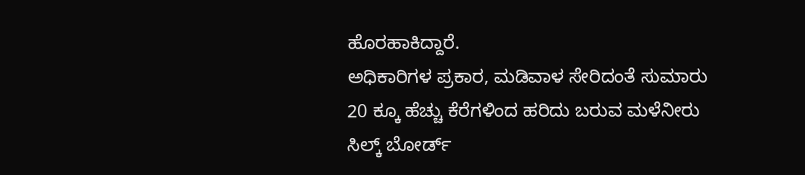ಹೊರಹಾಕಿದ್ದಾರೆ.
ಅಧಿಕಾರಿಗಳ ಪ್ರಕಾರ, ಮಡಿವಾಳ ಸೇರಿದಂತೆ ಸುಮಾರು 20 ಕ್ಕೂ ಹೆಚ್ಚು ಕೆರೆಗಳಿಂದ ಹರಿದು ಬರುವ ಮಳೆನೀರು ಸಿಲ್ಕ್ ಬೋರ್ಡ್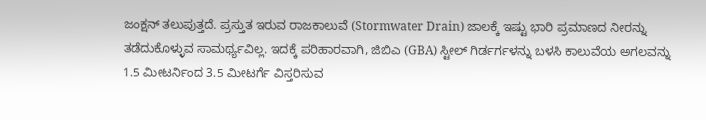ಜಂಕ್ಷನ್ ತಲುಪುತ್ತದೆ. ಪ್ರಸ್ತುತ ಇರುವ ರಾಜಕಾಲುವೆ (Stormwater Drain) ಜಾಲಕ್ಕೆ ಇಷ್ಟು ಭಾರಿ ಪ್ರಮಾಣದ ನೀರನ್ನು ತಡೆದುಕೊಳ್ಳುವ ಸಾಮರ್ಥ್ಯವಿಲ್ಲ. ಇದಕ್ಕೆ ಪರಿಹಾರವಾಗಿ, ಜಿಬಿಎ (GBA) ಸ್ಟೀಲ್ ಗಿರ್ಡರ್ಗಳನ್ನು ಬಳಸಿ ಕಾಲುವೆಯ ಅಗಲವನ್ನು 1.5 ಮೀಟರ್ನಿಂದ 3.5 ಮೀಟರ್ಗೆ ವಿಸ್ತರಿಸುವ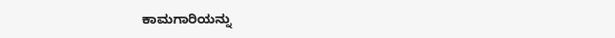ಕಾಮಗಾರಿಯನ್ನು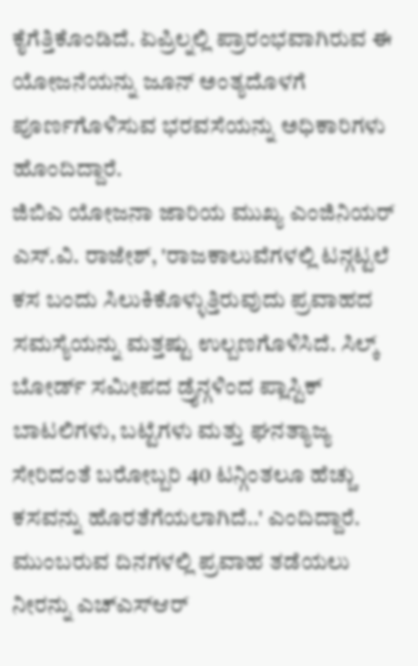ಕೈಗೆತ್ತಿಕೊಂಡಿದೆ. ಏಪ್ರಿಲ್ನಲ್ಲಿ ಪ್ರಾರಂಭವಾಗಿರುವ ಈ ಯೋಜನೆಯನ್ನು ಜೂನ್ ಅಂತ್ಯದೊಳಗೆ ಪೂರ್ಣಗೊಳಿಸುವ ಭರವಸೆಯನ್ನು ಅಧಿಕಾರಿಗಳು ಹೊಂದಿದ್ದಾರೆ.
ಜಿಬಿಎ ಯೋಜನಾ ಜಾರಿಯ ಮುಖ್ಯ ಎಂಜಿನಿಯರ್ ಎಸ್.ವಿ. ರಾಜೇಶ್, 'ರಾಜಕಾಲುವೆಗಳಲ್ಲಿ ಟನ್ಗಟ್ಟಲೆ ಕಸ ಬಂದು ಸಿಲುಕಿಕೊಳ್ಳುತ್ತಿರುವುದು ಪ್ರವಾಹದ ಸಮಸ್ಯೆಯನ್ನು ಮತ್ತಷ್ಟು ಉಲ್ಬಣಗೊಳಿಸಿದೆ. ಸಿಲ್ಕ್ ಬೋರ್ಡ್ ಸಮೀಪದ ಡ್ರೈನ್ಗಳಿಂದ ಪ್ಲಾಸ್ಟಿಕ್ ಬಾಟಲಿಗಳು, ಬಟ್ಟೆಗಳು ಮತ್ತು ಘನತ್ಯಾಜ್ಯ ಸೇರಿದಂತೆ ಬರೋಬ್ಬರಿ 40 ಟನ್ಗಿಂತಲೂ ಹೆಚ್ಚು ಕಸವನ್ನು ಹೊರತೆಗೆಯಲಾಗಿದೆ..' ಎಂದಿದ್ದಾರೆ. ಮುಂಬರುವ ದಿನಗಳಲ್ಲಿ ಪ್ರವಾಹ ತಡೆಯಲು ನೀರನ್ನು ಎಚ್ಎಸ್ಆರ್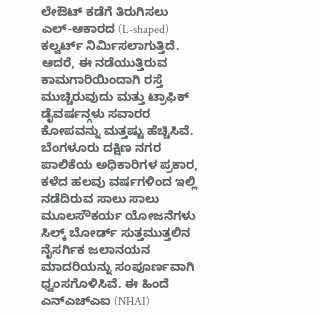ಲೇಔಟ್ ಕಡೆಗೆ ತಿರುಗಿಸಲು ಎಲ್-ಆಕಾರದ (L-shaped) ಕಲ್ವರ್ಟ್ ನಿರ್ಮಿಸಲಾಗುತ್ತಿದೆ. ಆದರೆ, ಈ ನಡೆಯುತ್ತಿರುವ ಕಾಮಗಾರಿಯಿಂದಾಗಿ ರಸ್ತೆ ಮುಚ್ಚಿರುವುದು ಮತ್ತು ಟ್ರಾಫಿಕ್ ಡೈವರ್ಷನ್ಗಳು ಸವಾರರ ಕೋಪವನ್ನು ಮತ್ತಷ್ಟು ಹೆಚ್ಚಿಸಿವೆ.
ಬೆಂಗಳೂರು ದಕ್ಷಿಣ ನಗರ ಪಾಲಿಕೆಯ ಅಧಿಕಾರಿಗಳ ಪ್ರಕಾರ, ಕಳೆದ ಹಲವು ವರ್ಷಗಳಿಂದ ಇಲ್ಲಿ ನಡೆದಿರುವ ಸಾಲು ಸಾಲು ಮೂಲಸೌಕರ್ಯ ಯೋಜನೆಗಳು ಸಿಲ್ಕ್ ಬೋರ್ಡ್ ಸುತ್ತಮುತ್ತಲಿನ ನೈಸರ್ಗಿಕ ಜಲಾನಯನ ಮಾದರಿಯನ್ನು ಸಂಪೂರ್ಣವಾಗಿ ಧ್ವಂಸಗೊಳಿಸಿವೆ. ಈ ಹಿಂದೆ ಎನ್ಎಚ್ಎಐ (NHAI)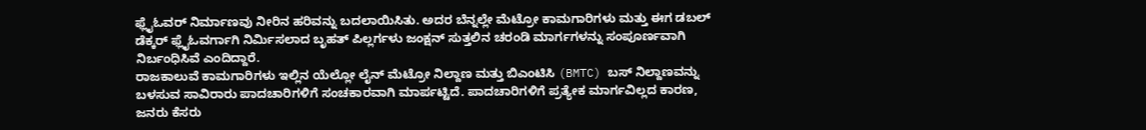ಫ್ಲೈಓವರ್ ನಿರ್ಮಾಣವು ನೀರಿನ ಹರಿವನ್ನು ಬದಲಾಯಿಸಿತು. ಅದರ ಬೆನ್ನಲ್ಲೇ ಮೆಟ್ರೋ ಕಾಮಗಾರಿಗಳು ಮತ್ತು ಈಗ ಡಬಲ್ ಡೆಕ್ಕರ್ ಫ್ಲೈಓವರ್ಗಾಗಿ ನಿರ್ಮಿಸಲಾದ ಬೃಹತ್ ಪಿಲ್ಲರ್ಗಳು ಜಂಕ್ಷನ್ ಸುತ್ತಲಿನ ಚರಂಡಿ ಮಾರ್ಗಗಳನ್ನು ಸಂಪೂರ್ಣವಾಗಿ ನಿರ್ಬಂಧಿಸಿವೆ ಎಂದಿದ್ದಾರೆ.
ರಾಜಕಾಲುವೆ ಕಾಮಗಾರಿಗಳು ಇಲ್ಲಿನ ಯೆಲ್ಲೋ ಲೈನ್ ಮೆಟ್ರೋ ನಿಲ್ದಾಣ ಮತ್ತು ಬಿಎಂಟಿಸಿ (BMTC) ಬಸ್ ನಿಲ್ದಾಣವನ್ನು ಬಳಸುವ ಸಾವಿರಾರು ಪಾದಚಾರಿಗಳಿಗೆ ಸಂಚಕಾರವಾಗಿ ಮಾರ್ಪಟ್ಟಿದೆ. ಪಾದಚಾರಿಗಳಿಗೆ ಪ್ರತ್ಯೇಕ ಮಾರ್ಗವಿಲ್ಲದ ಕಾರಣ, ಜನರು ಕೆಸರು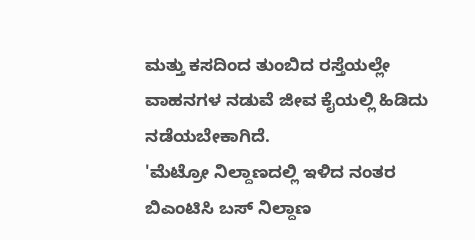ಮತ್ತು ಕಸದಿಂದ ತುಂಬಿದ ರಸ್ತೆಯಲ್ಲೇ ವಾಹನಗಳ ನಡುವೆ ಜೀವ ಕೈಯಲ್ಲಿ ಹಿಡಿದು ನಡೆಯಬೇಕಾಗಿದೆ.
'ಮೆಟ್ರೋ ನಿಲ್ದಾಣದಲ್ಲಿ ಇಳಿದ ನಂತರ ಬಿಎಂಟಿಸಿ ಬಸ್ ನಿಲ್ದಾಣ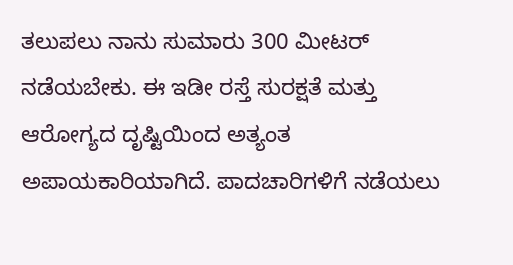ತಲುಪಲು ನಾನು ಸುಮಾರು 300 ಮೀಟರ್ ನಡೆಯಬೇಕು. ಈ ಇಡೀ ರಸ್ತೆ ಸುರಕ್ಷತೆ ಮತ್ತು ಆರೋಗ್ಯದ ದೃಷ್ಟಿಯಿಂದ ಅತ್ಯಂತ ಅಪಾಯಕಾರಿಯಾಗಿದೆ. ಪಾದಚಾರಿಗಳಿಗೆ ನಡೆಯಲು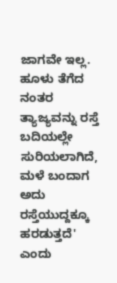ಜಾಗವೇ ಇಲ್ಲ. ಹೂಳು ತೆಗೆದ ನಂತರ ತ್ಯಾಜ್ಯವನ್ನು ರಸ್ತೆ ಬದಿಯಲ್ಲೇ ಸುರಿಯಲಾಗಿದೆ, ಮಳೆ ಬಂದಾಗ ಅದು ರಸ್ತೆಯುದ್ದಕ್ಕೂ ಹರಡುತ್ತದೆ' ಎಂದು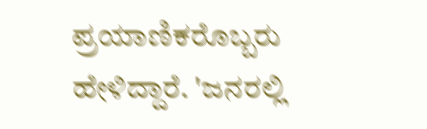ಪ್ರಯಾಣಿಕರೊಬ್ಬರು ಹೇಳಿದ್ದಾರೆ. 'ಜನರಲ್ಲಿ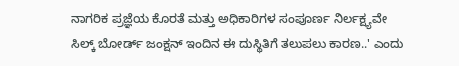ನಾಗರಿಕ ಪ್ರಜ್ಞೆಯ ಕೊರತೆ ಮತ್ತು ಅಧಿಕಾರಿಗಳ ಸಂಪೂರ್ಣ ನಿರ್ಲಕ್ಷ್ಯವೇ ಸಿಲ್ಕ್ ಬೋರ್ಡ್ ಜಂಕ್ಷನ್ ಇಂದಿನ ಈ ದುಸ್ಥಿತಿಗೆ ತಲುಪಲು ಕಾರಣ..' ಎಂದು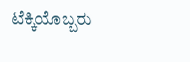ಟೆಕ್ಕಿಯೊಬ್ಬರು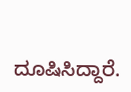ದೂಷಿಸಿದ್ದಾರೆ.